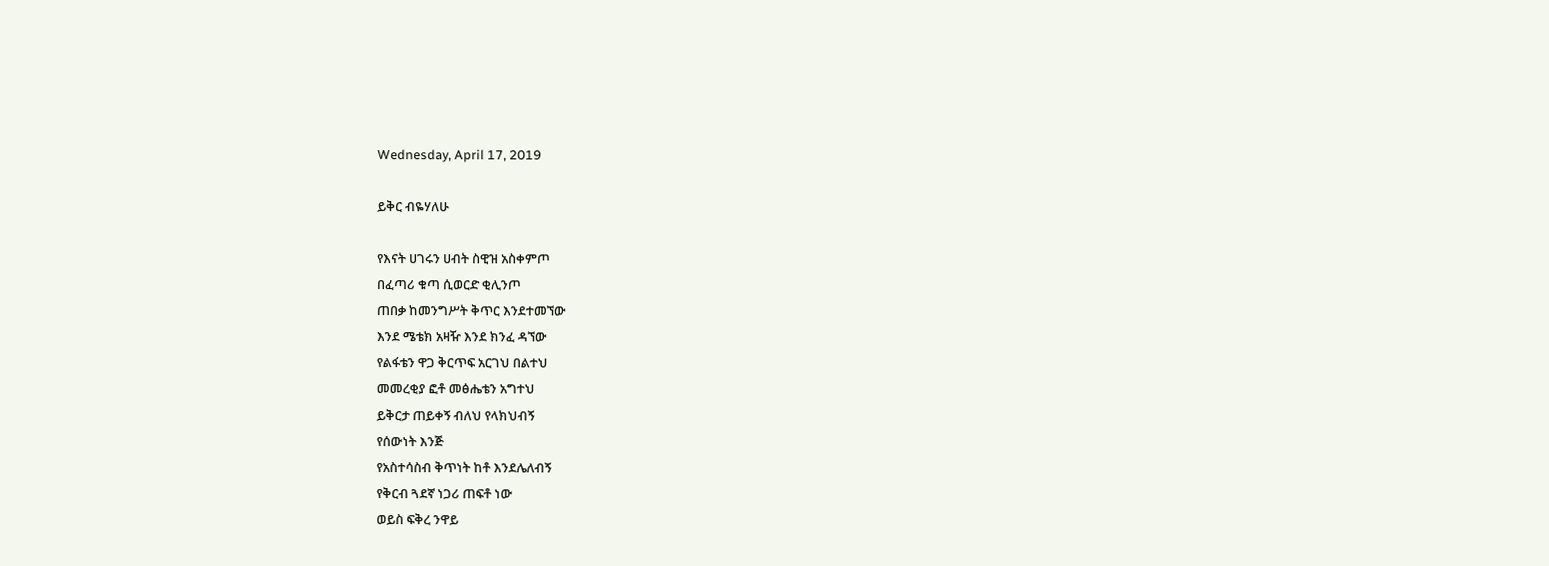Wednesday, April 17, 2019

ይቅር ብዬሃለሁ

የእናት ሀገሩን ሀብት ስዊዝ አስቀምጦ
በፈጣሪ ቁጣ ሲወርድ ቂሊንጦ
ጠበቃ ከመንግሥት ቅጥር እንደተመኘው
እንደ ሜቴክ አዛዥ እንደ ክንፈ ዳኘው
የልፋቴን ዋጋ ቅርጥፍ አርገህ በልተህ
መመረቂያ ፎቶ መፅሔቴን አግተህ
ይቅርታ ጠይቀኝ ብለህ የላክህብኝ
የሰውነት እንጅ
የአስተሳስብ ቅጥነት ከቶ እንደሌለብኝ
የቅርብ ጓደኛ ነጋሪ ጠፍቶ ነው
ወይስ ፍቅረ ንዋይ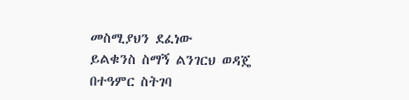መስሚያህን ደፈነው
ይልቁንስ ስማኝ ልንገርህ ወዳጄ
በተዓምር ስትገባ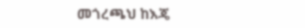መጎረጫህ ከእጄ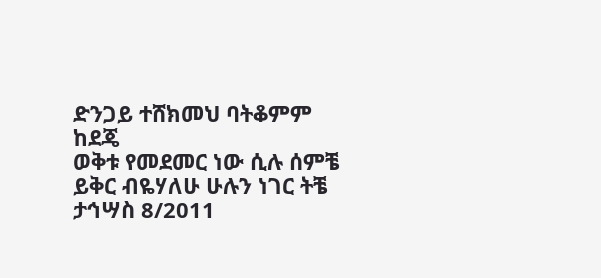ድንጋይ ተሸክመህ ባትቆምም ከደጄ
ወቅቱ የመደመር ነው ሲሉ ሰምቼ
ይቅር ብዬሃለሁ ሁሉን ነገር ትቼ
ታኅሣስ 8/2011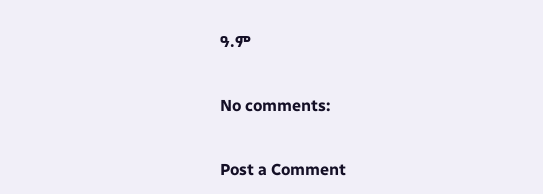ዓ.ም

No comments:

Post a Comment